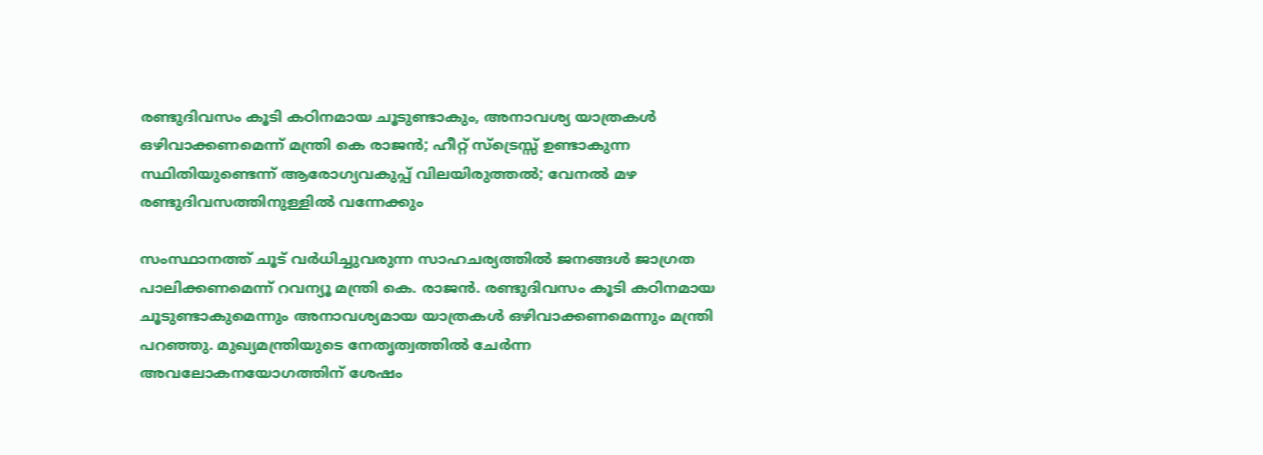രണ്ടുദിവസം കൂടി കഠിനമായ ചൂടുണ്ടാകും, അനാവശ്യ യാത്രകള്‍ ഒഴിവാക്കണമെന്ന് മന്ത്രി കെ രാജന്‍; ഹീറ്റ് സ്‌ട്രെസ്സ് ഉണ്ടാകുന്ന സ്ഥിതിയുണ്ടെന്ന് ആരോഗ്യവകുപ്പ് വിലയിരുത്തല്‍; വേനല്‍ മഴ രണ്ടുദിവസത്തിനുള്ളില്‍ വന്നേക്കും

സംസ്ഥാനത്ത് ചൂട് വര്‍ധിച്ചുവരുന്ന സാഹചര്യത്തില്‍ ജനങ്ങള്‍ ജാഗ്രത പാലിക്കണമെന്ന് റവന്യൂ മന്ത്രി കെ. രാജന്‍. രണ്ടുദിവസം കൂടി കഠിനമായ ചൂടുണ്ടാകുമെന്നും അനാവശ്യമായ യാത്രകള്‍ ഒഴിവാക്കണമെന്നും മന്ത്രി പറഞ്ഞു. മുഖ്യമന്ത്രിയുടെ നേതൃത്വത്തില്‍ ചേര്‍ന്ന അവലോകനയോഗത്തിന് ശേഷം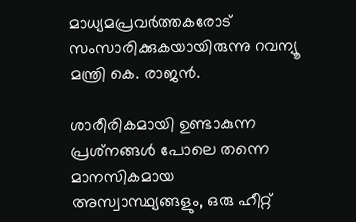മാധ്യമപ്രവര്‍ത്തകരോട് സംസാരിക്കുകയായിരുന്നു റവന്യൂ മന്ത്രി കെ. രാജന്‍.

ശാരീരികമായി ഉണ്ടാകുന്ന പ്രശ്‌നങ്ങള്‍ പോലെ തന്നെ മാനസികമായ അസ്വാസ്ഥ്യങ്ങളും, ഒരു ഹീറ്റ്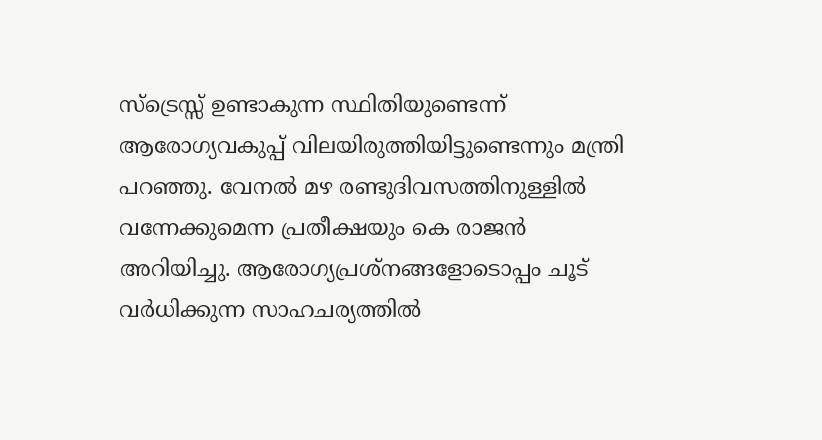സ്‌ട്രെസ്സ് ഉണ്ടാകുന്ന സ്ഥിതിയുണ്ടെന്ന് ആരോഗ്യവകുപ്പ് വിലയിരുത്തിയിട്ടുണ്ടെന്നും മന്ത്രി പറഞ്ഞു. വേനല്‍ മഴ രണ്ടുദിവസത്തിനുള്ളില്‍ വന്നേക്കുമെന്ന പ്രതീക്ഷയും കെ രാജന്‍ അറിയിച്ചു. ആരോഗ്യപ്രശ്‌നങ്ങളോടൊപ്പം ചൂട് വര്‍ധിക്കുന്ന സാഹചര്യത്തില്‍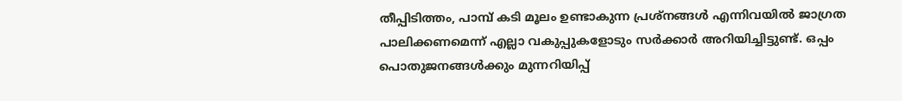തീപ്പിടിത്തം, പാമ്പ് കടി മൂലം ഉണ്ടാകുന്ന പ്രശ്‌നങ്ങള്‍ എന്നിവയില്‍ ജാഗ്രത പാലിക്കണമെന്ന് എല്ലാ വകുപ്പുകളോടും സര്‍ക്കാര്‍ അറിയിച്ചിട്ടുണ്ട്. ഒപ്പം പൊതുജനങ്ങള്‍ക്കും മുന്നറിയിപ്പ്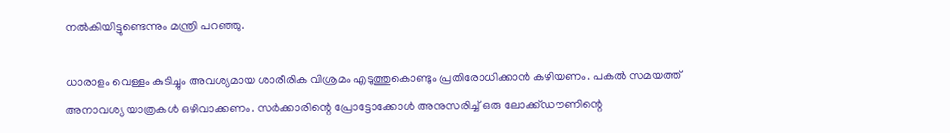നല്‍കിയിട്ടുണ്ടെന്നും മന്ത്രി പറഞ്ഞു.

ധാരാളം വെള്ളം കുടിച്ചും അവശ്യമായ ശാരീരിക വിശ്രമം എടുത്തുകൊണ്ടും പ്രതിരോധിക്കാന്‍ കഴിയണം. പകല്‍ സമയത്ത് അനാവശ്യ യാത്രകള്‍ ഒഴിവാക്കണം. സര്‍ക്കാരിന്റെ പ്രോട്ടോക്കോള്‍ അനുസരിച്ച് ഒരു ലോക്ക്ഡൗണിന്റെ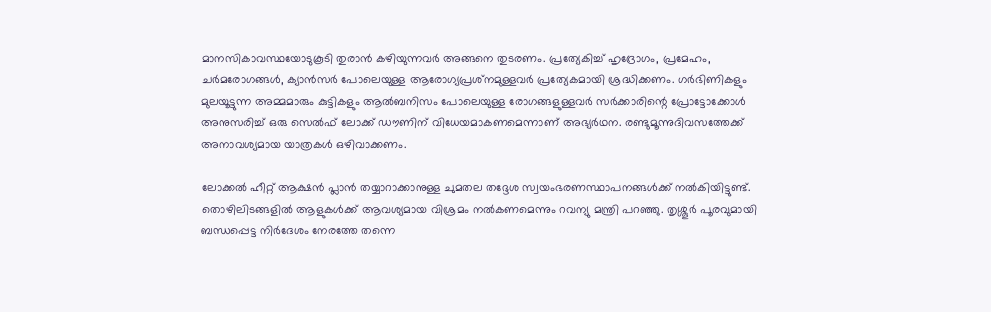മാനസികാവസ്ഥയോടുകൂടി തുരാന്‍ കഴിയുന്നവര്‍ അങ്ങനെ തുടരണം. പ്രത്യേകിച്ച് ഹൃദ്രോഗം, പ്രമേഹം, ചര്‍മരോഗങ്ങള്‍, ക്യാന്‍സര്‍ പോലെയുള്ള ആരോഗ്യപ്രശ്‌നമുള്ളവര്‍ പ്രത്യേകമായി ശ്രദ്ധിക്കണം. ഗര്‍ഭിണികളും മുലയൂട്ടുന്ന അമ്മമാരും കുട്ടികളും ആല്‍ബനിസം പോലെയുള്ള രോഗങ്ങളുള്ളവര്‍ സര്‍ക്കാരിന്റെ പ്രോട്ടോക്കോള്‍ അനുസരിച്ച് ഒരു സെല്‍ഫ് ലോക്ക് ഡൗണിന് വിധേയമാകണമെന്നാണ് അഭ്യര്‍ഥന. രണ്ടുമൂന്നുദിവസത്തേക്ക് അനാവശ്യമായ യാത്രകള്‍ ഒഴിവാക്കണം.

ലോക്കല്‍ ഹീറ്റ് ആക്ഷന്‍ പ്ലാന്‍ തയ്യാറാക്കാനുള്ള ചുമതല തദ്ദേശ സ്വയംഭരണസ്ഥാപനങ്ങള്‍ക്ക് നല്‍കിയിട്ടുണ്ട്. തൊഴിലിടങ്ങളില്‍ ആളുകള്‍ക്ക് ആവശ്യമായ വിശ്രമം നല്‍കണമെന്നും റവന്യു മന്ത്രി പറഞ്ഞു. തൃശ്ശൂര്‍ പൂരവുമായി ബന്ധപ്പെട്ട നിര്‍ദേശം നേരത്തേ തന്നെ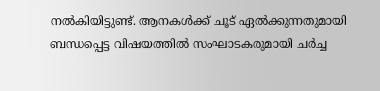നല്‍കിയിട്ടുണ്ട്. ആനകള്‍ക്ക് ചൂട് ഏല്‍ക്കുന്നതുമായി ബന്ധപ്പെട്ട വിഷയത്തില്‍ സംഘാടകരുമായി ചര്‍ച്ച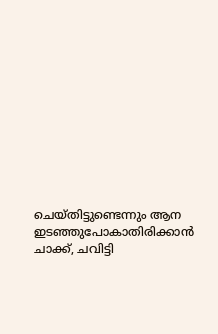ചെയ്തിട്ടുണ്ടെന്നും ആന ഇടഞ്ഞുപോകാതിരിക്കാന്‍ ചാക്ക്, ചവിട്ടി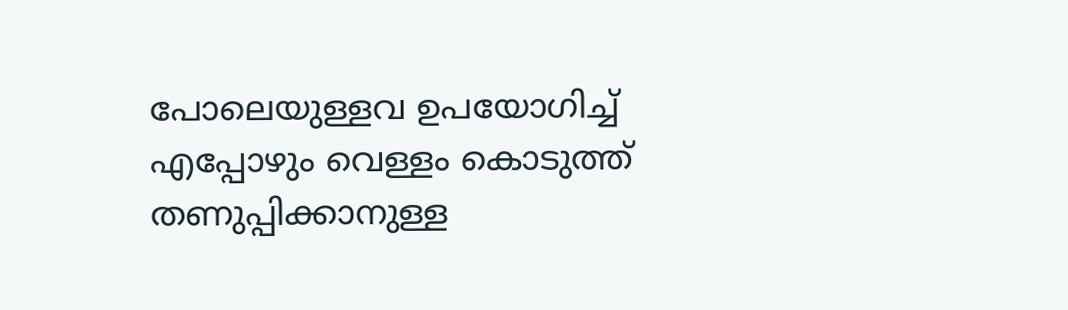പോലെയുള്ളവ ഉപയോഗിച്ച് എപ്പോഴും വെള്ളം കൊടുത്ത് തണുപ്പിക്കാനുള്ള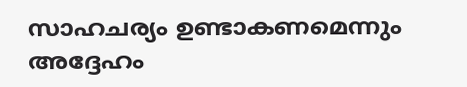സാഹചര്യം ഉണ്ടാകണമെന്നും അദ്ദേഹം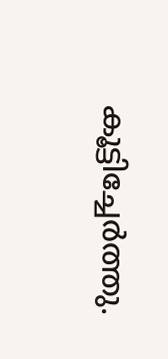കൂട്ടിച്ചേര്‍ത്തു.